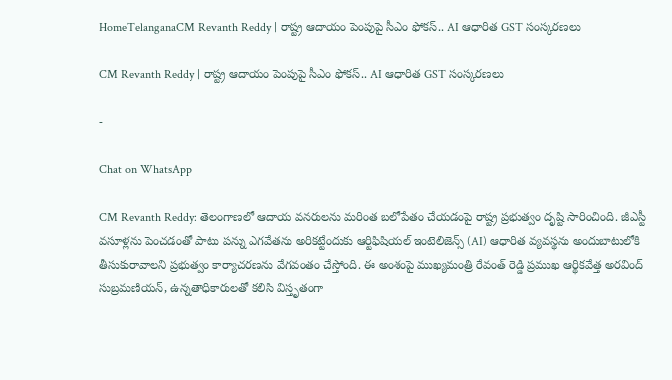HomeTelanganaCM Revanth Reddy | రాష్ట్ర ఆదాయం పెంపుపై సీఎం ఫోకస్.. AI ఆధారిత GST సంస్కరణలు

CM Revanth Reddy | రాష్ట్ర ఆదాయం పెంపుపై సీఎం ఫోకస్.. AI ఆధారిత GST సంస్కరణలు

-

Chat on WhatsApp

CM Revanth Reddy: తెలంగాణలో ఆదాయ వనరులను మరింత బలోపేతం చేయడంపై రాష్ట్ర ప్రభుత్వం దృష్టి సారించింది. జీఎస్టీ వసూళ్లను పెంచడంతో పాటు పన్ను ఎగవేతను అరికట్టేందుకు ఆర్టిఫిషియల్ ఇంటెలిజెన్స్ (AI) ఆధారిత వ్యవస్థను అందుబాటులోకి తీసుకురావాలని ప్రభుత్వం కార్యాచరణను వేగవంతం చేస్తోంది. ఈ అంశంపై ముఖ్యమంత్రి రేవంత్ రెడ్డి ప్రముఖ ఆర్థికవేత్త అరవింద్ సుబ్రమణియన్, ఉన్నతాధికారులతో కలిసి విస్తృతంగా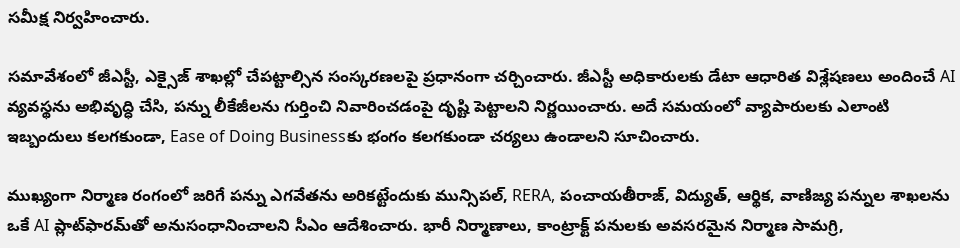సమీక్ష నిర్వహించారు.

సమావేశంలో జీఎస్టీ, ఎక్సైజ్ శాఖల్లో చేపట్టాల్సిన సంస్కరణలపై ప్రధానంగా చర్చించారు. జీఎస్టీ అధికారులకు డేటా ఆధారిత విశ్లేషణలు అందించే AI వ్యవస్థను అభివృద్ధి చేసి, పన్ను లీకేజీలను గుర్తించి నివారించడంపై దృష్టి పెట్టాలని నిర్ణయించారు. అదే సమయంలో వ్యాపారులకు ఎలాంటి ఇబ్బందులు కలగకుండా, Ease of Doing Businessకు భంగం కలగకుండా చర్యలు ఉండాలని సూచించారు.

ముఖ్యంగా నిర్మాణ రంగంలో జరిగే పన్ను ఎగవేతను అరికట్టేందుకు మున్సిపల్, RERA, పంచాయతీరాజ్, విద్యుత్, ఆర్థిక, వాణిజ్య పన్నుల శాఖలను ఒకే AI ప్లాట్‌ఫారమ్‌తో అనుసంధానించాలని సీఎం ఆదేశించారు. భారీ నిర్మాణాలు, కాంట్రాక్ట్ పనులకు అవసరమైన నిర్మాణ సామగ్రి,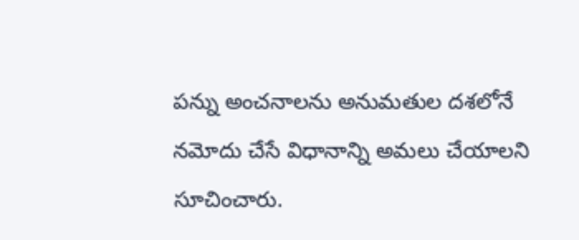పన్ను అంచనాలను అనుమతుల దశలోనే నమోదు చేసే విధానాన్ని అమలు చేయాలని సూచించారు.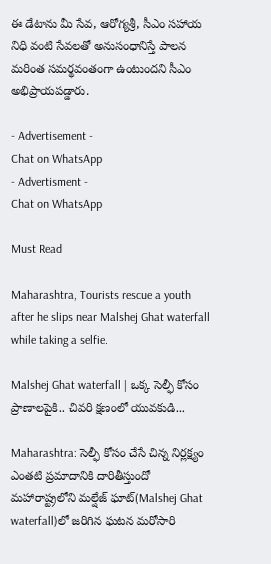ఈ డేటాను మీ సేవ, ఆరోగ్యశ్రీ, సీఎం సహాయ నిధి వంటి సేవలతో అనుసంధానిస్తే పాలన మరింత సమర్థవంతంగా ఉంటుందని సీఎం అభిప్రాయపడ్డారు.

- Advertisement -
Chat on WhatsApp
- Advertisment -
Chat on WhatsApp

Must Read

Maharashtra, Tourists rescue a youth after he slips near Malshej Ghat waterfall while taking a selfie.

Malshej Ghat waterfall | ఒక్క సెల్ఫీ కోసం ప్రాణాలపైకి.. చివరి క్షణంలో యువకుడి...

Maharashtra: సెల్ఫీ కోసం చేసే చిన్న నిర్లక్ష్యం ఎంతటి ప్రమాదానికి దారితీస్తుందో మహారాష్ట్రలోని మల్షేజ్ ఘాట్‌(Malshej Ghat waterfall)లో జరిగిన ఘటన మరోసారి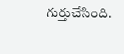గుర్తుచేసింది.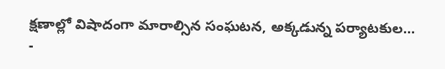క్షణాల్లో విషాదంగా మారాల్సిన సంఘటన, అక్కడున్న పర్యాటకుల...
-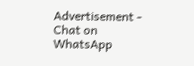Advertisement -
Chat on WhatsApp